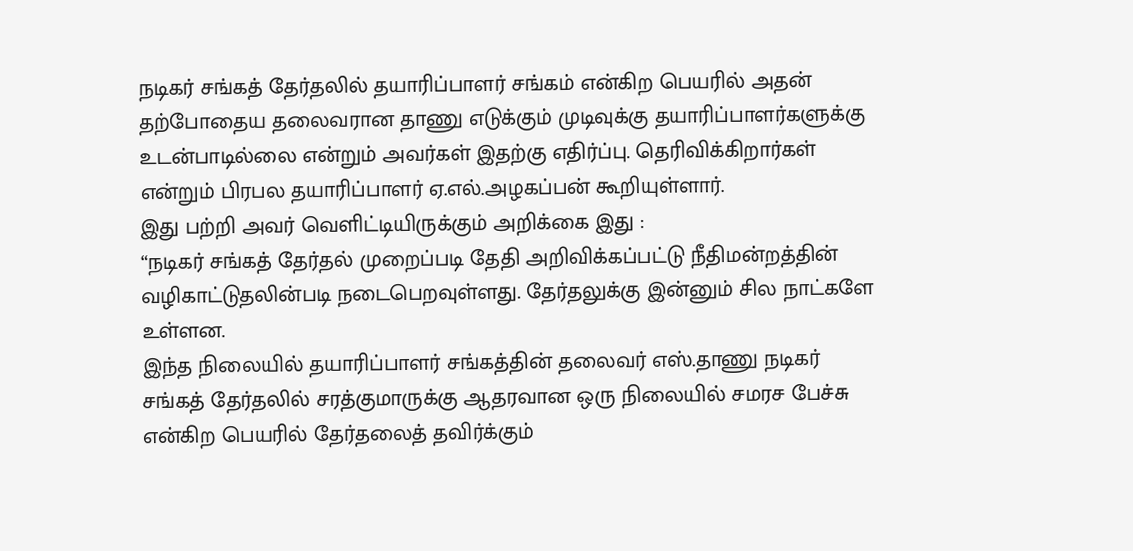நடிகர் சங்கத் தேர்தலில் தயாரிப்பாளர் சங்கம் என்கிற பெயரில் அதன் தற்போதைய தலைவரான தாணு எடுக்கும் முடிவுக்கு தயாரிப்பாளர்களுக்கு உடன்பாடில்லை என்றும் அவர்கள் இதற்கு எதிர்ப்பு. தெரிவிக்கிறார்கள் என்றும் பிரபல தயாரிப்பாளர் ஏ.எல்.அழகப்பன் கூறியுள்ளார்.
இது பற்றி அவர் வெளிட்டியிருக்கும் அறிக்கை இது :
“நடிகர் சங்கத் தேர்தல் முறைப்படி தேதி அறிவிக்கப்பட்டு நீதிமன்றத்தின் வழிகாட்டுதலின்படி நடைபெறவுள்ளது. தேர்தலுக்கு இன்னும் சில நாட்களே உள்ளன.
இந்த நிலையில் தயாரிப்பாளர் சங்கத்தின் தலைவர் எஸ்.தாணு நடிகர் சங்கத் தேர்தலில் சரத்குமாருக்கு ஆதரவான ஒரு நிலையில் சமரச பேச்சு என்கிற பெயரில் தேர்தலைத் தவிர்க்கும்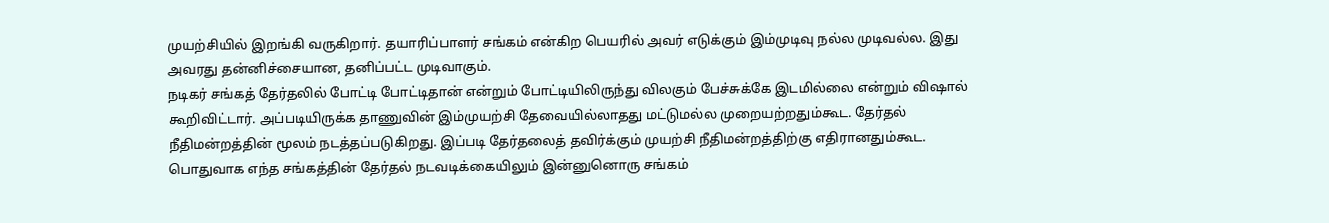முயற்சியில் இறங்கி வருகிறார். தயாரிப்பாளர் சங்கம் என்கிற பெயரில் அவர் எடுக்கும் இம்முடிவு நல்ல முடிவல்ல. இது அவரது தன்னிச்சையான, தனிப்பட்ட முடிவாகும்.
நடிகர் சங்கத் தேர்தலில் போட்டி போட்டிதான் என்றும் போட்டியிலிருந்து விலகும் பேச்சுக்கே இடமில்லை என்றும் விஷால் கூறிவிட்டார். அப்படியிருக்க தாணுவின் இம்முயற்சி தேவையில்லாதது மட்டுமல்ல முறையற்றதும்கூட. தேர்தல் நீதிமன்றத்தின் மூலம் நடத்தப்படுகிறது. இப்படி தேர்தலைத் தவிர்க்கும் முயற்சி நீதிமன்றத்திற்கு எதிரானதும்கூட.
பொதுவாக எந்த சங்கத்தின் தேர்தல் நடவடிக்கையிலும் இன்னுனொரு சங்கம்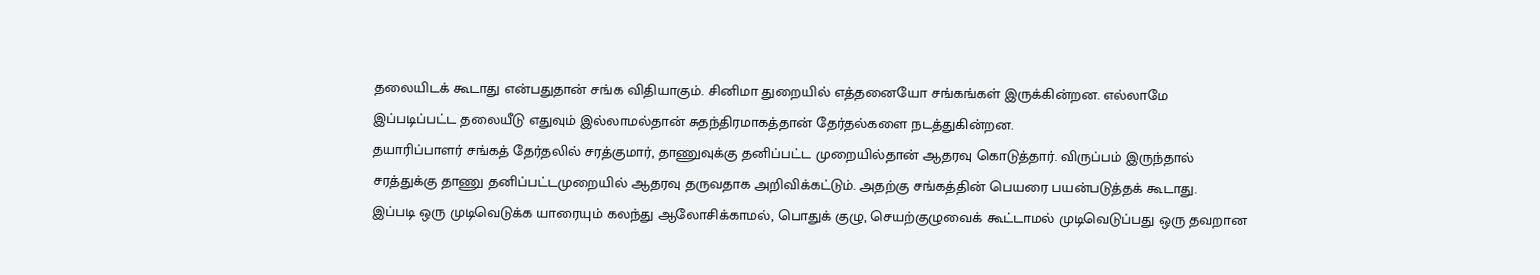தலையிடக் கூடாது என்பதுதான் சங்க விதியாகும். சினிமா துறையில் எத்தனையோ சங்கங்கள் இருக்கின்றன. எல்லாமே இப்படிப்பட்ட தலையீடு எதுவும் இல்லாமல்தான் சுதந்திரமாகத்தான் தேர்தல்களை நடத்துகின்றன.
தயாரிப்பாளர் சங்கத் தேர்தலில் சரத்குமார், தாணுவுக்கு தனிப்பட்ட முறையில்தான் ஆதரவு கொடுத்தார். விருப்பம் இருந்தால் சரத்துக்கு தாணு தனிப்பட்டமுறையில் ஆதரவு தருவதாக அறிவிக்கட்டும். அதற்கு சங்கத்தின் பெயரை பயன்படுத்தக் கூடாது.
இப்படி ஒரு முடிவெடுக்க யாரையும் கலந்து ஆலோசிக்காமல், பொதுக் குழு, செயற்குழுவைக் கூட்டாமல் முடிவெடுப்பது ஒரு தவறான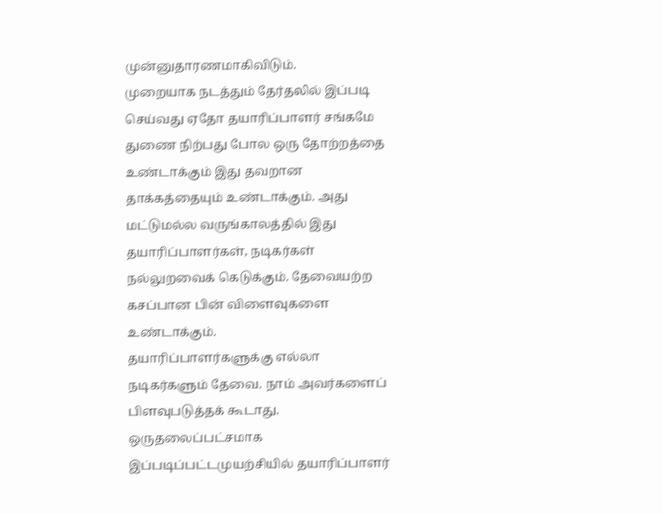முன்னுதாரணமாகிவிடும்.
முறையாக நடத்தும் தேர்தலில் இப்படி செய்வது ஏதோ தயாரிப்பாளர் சங்கமே துணை நிற்பது போல ஒரு தோற்றத்தை உண்டாக்கும் இது தவறான தாக்கத்தையும் உண்டாக்கும். அது மட்டுமல்ல வருங்காலத்தில் இது தயாரிப்பாளர்கள், நடிகர்கள் நல்லுறவைக் கெடுக்கும். தேவையற்ற கசப்பான பின் விளைவுகளை உண்டாக்கும்.
தயாரிப்பாளர்களுக்கு எல்லா நடிகர்களும் தேவை. நாம் அவர்களைப் பிளவுபடுத்தக் கூடாது. ஒருதலைப்பட்சமாக இப்படிப்பட்டமுயற்சியில் தயாரிப்பாளர்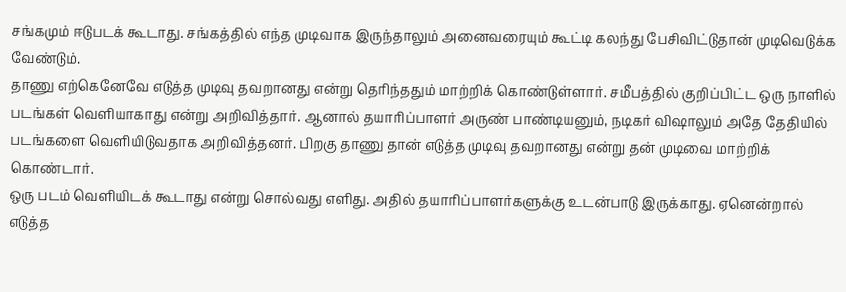சங்கமும் ஈடுபடக் கூடாது. சங்கத்தில் எந்த முடிவாக இருந்தாலும் அனைவரையும் கூட்டி கலந்து பேசிவிட்டுதான் முடிவெடுக்க வேண்டும்.
தாணு எற்கெனேவே எடுத்த முடிவு தவறானது என்று தெரிந்ததும் மாற்றிக் கொண்டுள்ளார். சமீபத்தில் குறிப்பிட்ட ஒரு நாளில் படங்கள் வெளியாகாது என்று அறிவித்தார். ஆனால் தயாரிப்பாளர் அருண் பாண்டியனும், நடிகர் விஷாலும் அதே தேதியில் படங்களை வெளியிடுவதாக அறிவித்தனர். பிறகு தாணு தான் எடுத்த முடிவு தவறானது என்று தன் முடிவை மாற்றிக் கொண்டார்.
ஒரு படம் வெளியிடக் கூடாது என்று சொல்வது எளிது. அதில் தயாரிப்பாளர்களுக்கு உடன்பாடு இருக்காது. ஏனென்றால் எடுத்த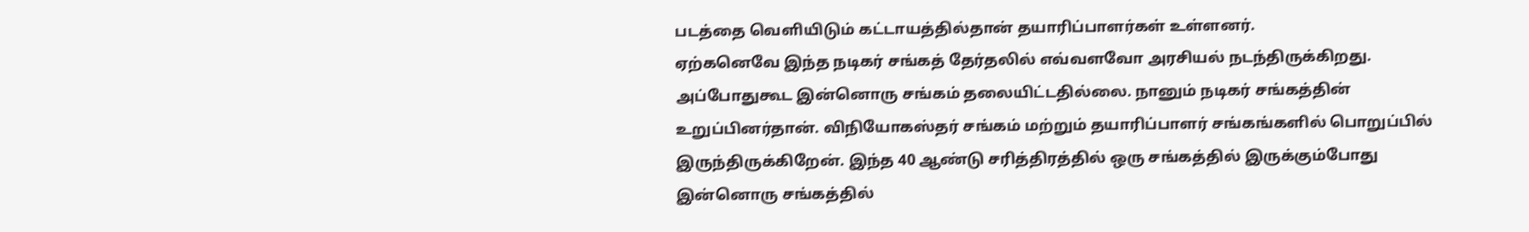படத்தை வெளியிடும் கட்டாயத்தில்தான் தயாரிப்பாளர்கள் உள்ளனர்.
ஏற்கனெவே இந்த நடிகர் சங்கத் தேர்தலில் எவ்வளவோ அரசியல் நடந்திருக்கிறது. அப்போதுகூட இன்னொரு சங்கம் தலையிட்டதில்லை. நானும் நடிகர் சங்கத்தின் உறுப்பினர்தான். விநியோகஸ்தர் சங்கம் மற்றும் தயாரிப்பாளர் சங்கங்களில் பொறுப்பில் இருந்திருக்கிறேன். இந்த 40 ஆண்டு சரித்திரத்தில் ஒரு சங்கத்தில் இருக்கும்போது இன்னொரு சங்கத்தில்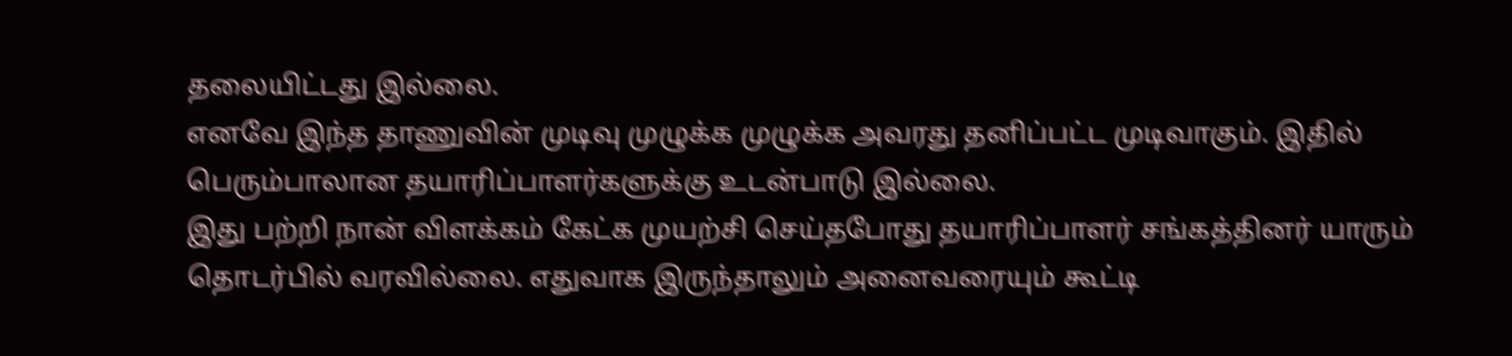தலையிட்டது இல்லை.
எனவே இந்த தாணுவின் முடிவு முழுக்க முழுக்க அவரது தனிப்பட்ட முடிவாகும். இதில் பெரும்பாலான தயாரிப்பாளர்களுக்கு உடன்பாடு இல்லை.
இது பற்றி நான் விளக்கம் கேட்க முயற்சி செய்தபோது தயாரிப்பாளர் சங்கத்தினர் யாரும் தொடர்பில் வரவில்லை. எதுவாக இருந்தாலும் அனைவரையும் கூட்டி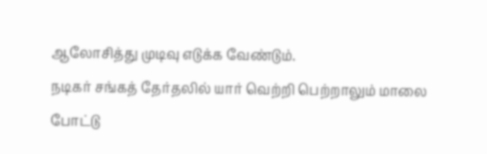ஆலோசித்து முடிவு எடுக்க வேண்டும்.
நடிகர் சங்கத் தேர்தலில் யார் வெற்றி பெற்றாலும் மாலை போட்டு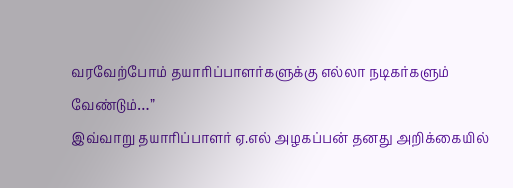வரவேற்போம் தயாரிப்பாளர்களுக்கு எல்லா நடிகர்களும் வேண்டும்…”
இவ்வாறு தயாரிப்பாளர் ஏ.எல் அழகப்பன் தனது அறிக்கையில்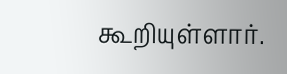கூறியுள்ளார்.